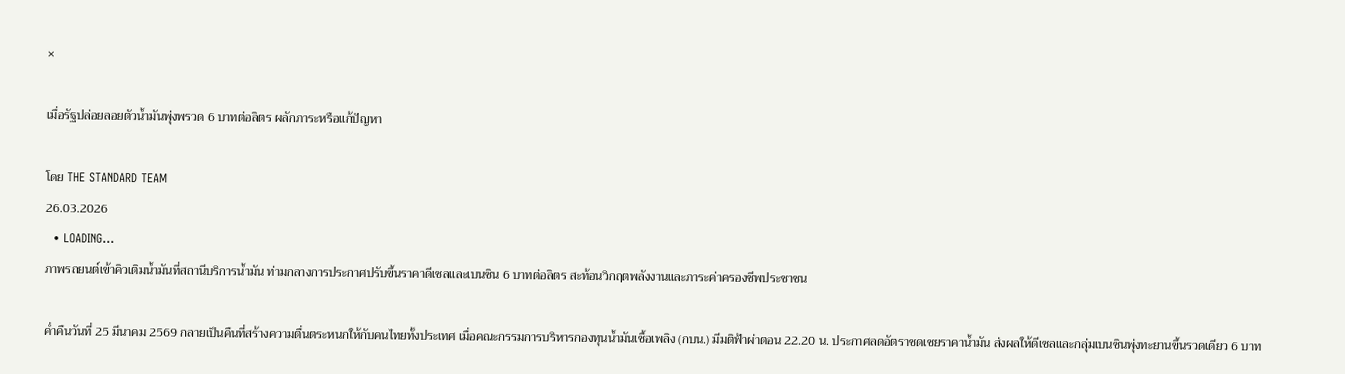×

เมื่อรัฐปล่อยลอยตัวน้ำมันพุ่งพรวด 6 บาทต่อลิตร ผลักภาระหรือแก้ปัญหา

โดย THE STANDARD TEAM
26.03.2026
  • LOADING...
ภาพรถยนต์เข้าคิวเติมน้ำมันที่สถานีบริการน้ำมัน ท่ามกลางการประกาศปรับขึ้นราคาดีเซลและเบนซิน 6 บาทต่อลิตร สะท้อนวิกฤตพลังงานและภาระค่าครองชีพประชาชน

ค่ำคืนวันที่ 25 มีนาคม 2569 กลายเป็นคืนที่สร้างความตื่นตระหนกให้กับคนไทยทั้งประเทศ เมื่อคณะกรรมการบริหารกองทุนน้ำมันเชื้อเพลิง (กบน.) มีมติฟ้าผ่าตอน 22.20 น. ประกาศลดอัตราชดเชยราคาน้ำมัน ส่งผลให้ดีเซลและกลุ่มเบนซินพุ่งทะยานขึ้นรวดเดียว 6 บาท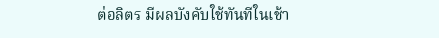ต่อลิตร มีผลบังคับใช้ทันทีในเช้า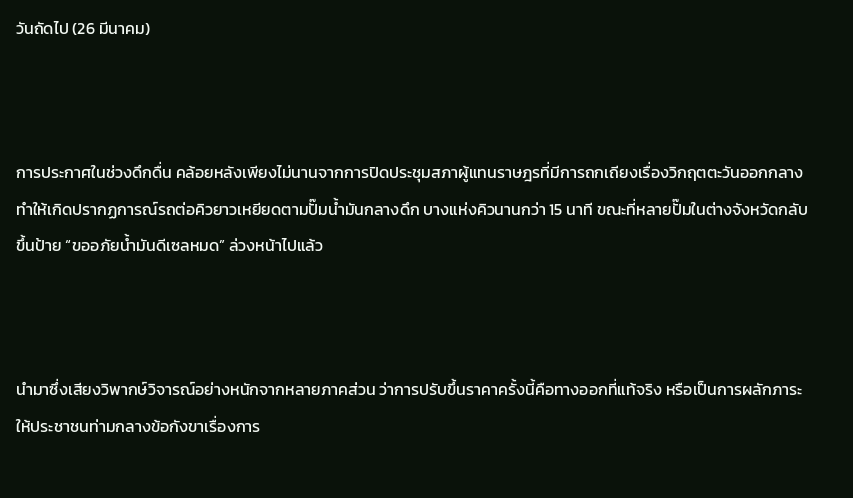วันถัดไป (26 มีนาคม)



การประกาศในช่วงดึกดื่น คล้อยหลังเพียงไม่นานจากการปิดประชุมสภาผู้แทนราษฎรที่มีการถกเถียงเรื่องวิกฤตตะวันออกกลาง ทำให้เกิดปรากฏการณ์รถต่อคิวยาวเหยียดตามปั๊มน้ำมันกลางดึก บางแห่งคิวนานกว่า 15 นาที ขณะที่หลายปั๊มในต่างจังหวัดกลับขึ้นป้าย “ขออภัยน้ำมันดีเซลหมด” ล่วงหน้าไปแล้ว



นำมาซึ่งเสียงวิพากษ์วิจารณ์อย่างหนักจากหลายภาคส่วน ว่าการปรับขึ้นราคาครั้งนี้คือทางออกที่แท้จริง หรือเป็นการผลักภาระให้ประชาชนท่ามกลางข้อกังขาเรื่องการ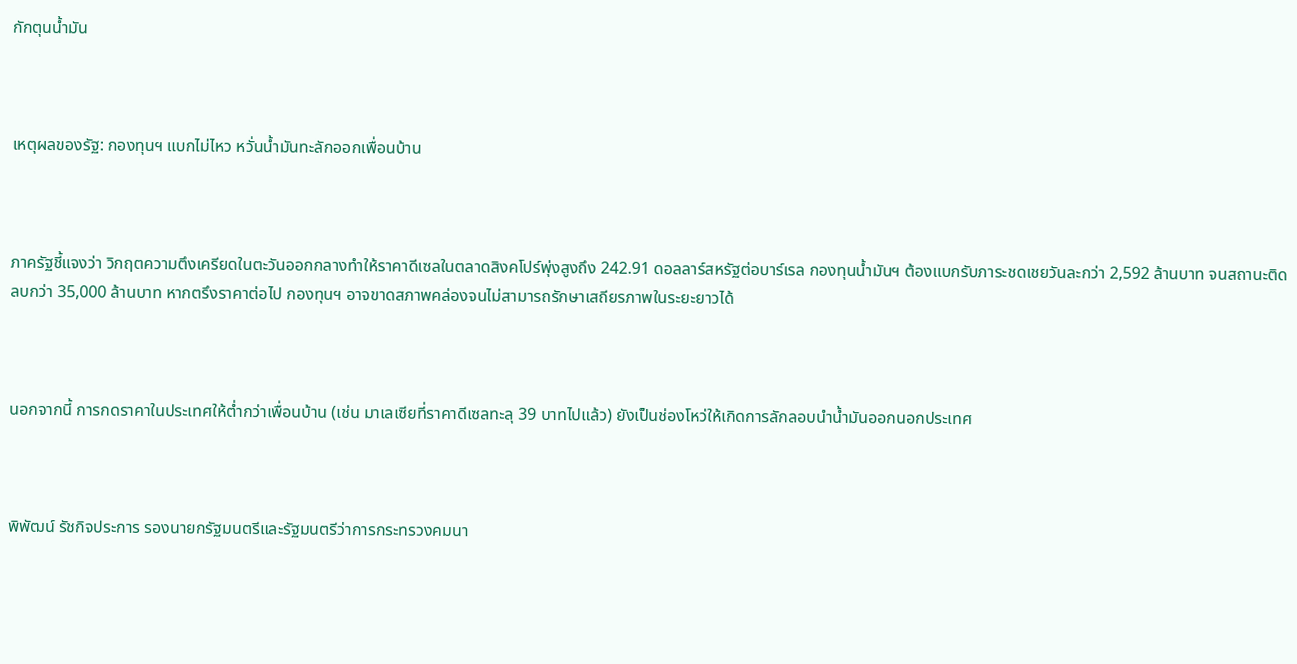กักตุนน้ำมัน



เหตุผลของรัฐ: กองทุนฯ แบกไม่ไหว หวั่นน้ำมันทะลักออกเพื่อนบ้าน



ภาครัฐชี้แจงว่า วิกฤตความตึงเครียดในตะวันออกกลางทำให้ราคาดีเซลในตลาดสิงคโปร์พุ่งสูงถึง 242.91 ดอลลาร์สหรัฐต่อบาร์เรล กองทุนน้ำมันฯ ต้องแบกรับภาระชดเชยวันละกว่า 2,592 ล้านบาท จนสถานะติดลบกว่า 35,000 ล้านบาท หากตรึงราคาต่อไป กองทุนฯ อาจขาดสภาพคล่องจนไม่สามารถรักษาเสถียรภาพในระยะยาวได้



นอกจากนี้ การกดราคาในประเทศให้ต่ำกว่าเพื่อนบ้าน (เช่น มาเลเซียที่ราคาดีเซลทะลุ 39 บาทไปแล้ว) ยังเป็นช่องโหว่ให้เกิดการลักลอบนำน้ำมันออกนอกประเทศ



พิพัฒน์ รัชกิจประการ รองนายกรัฐมนตรีและรัฐมนตรีว่าการกระทรวงคมนา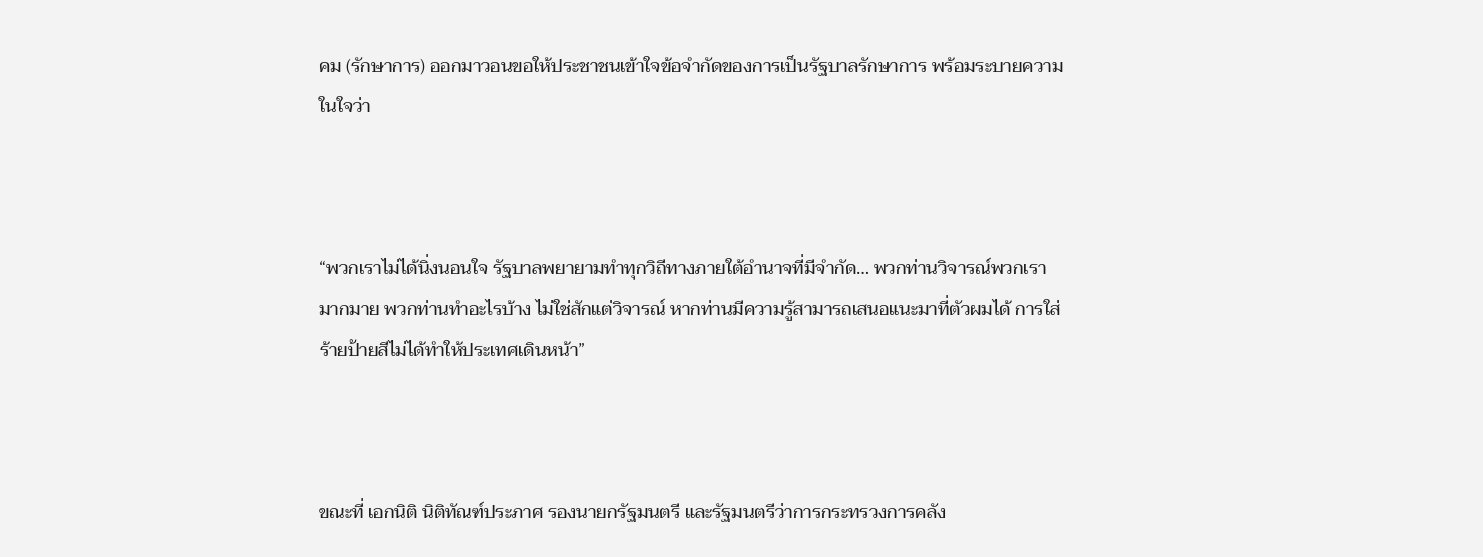คม (รักษาการ) ออกมาวอนขอให้ประชาชนเข้าใจข้อจำกัดของการเป็นรัฐบาลรักษาการ พร้อมระบายความในใจว่า



“พวกเราไม่ได้นิ่งนอนใจ รัฐบาลพยายามทำทุกวิถีทางภายใต้อำนาจที่มีจำกัด… พวกท่านวิจารณ์พวกเรามากมาย พวกท่านทำอะไรบ้าง ไม่ใช่สักแต่วิจารณ์ หากท่านมีความรู้สามารถเสนอแนะมาที่ตัวผมได้ การใส่ร้ายป้ายสีไม่ได้ทำให้ประเทศเดินหน้า”



ขณะที่ เอกนิติ นิติทัณฑ์ประภาศ รองนายกรัฐมนตรี และรัฐมนตรีว่าการกระทรวงการคลัง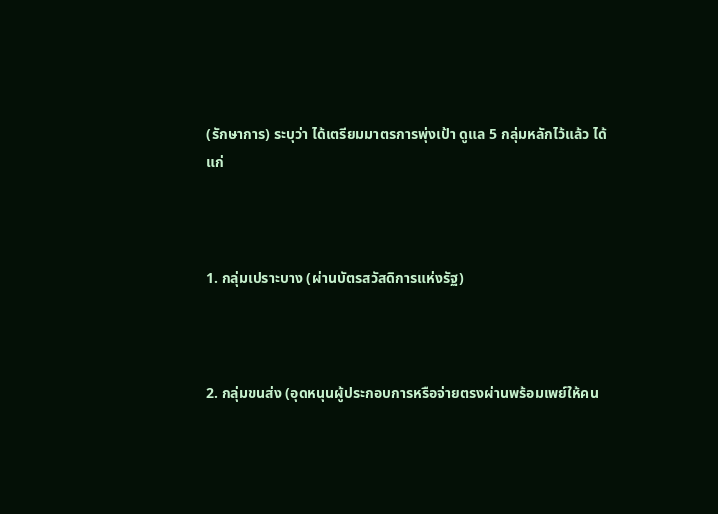(รักษาการ) ระบุว่า ได้เตรียมมาตรการพุ่งเป้า ดูแล 5 กลุ่มหลักไว้แล้ว ได้แก่



1. กลุ่มเปราะบาง (ผ่านบัตรสวัสดิการแห่งรัฐ)



2. กลุ่มขนส่ง (อุดหนุนผู้ประกอบการหรือจ่ายตรงผ่านพร้อมเพย์ให้คน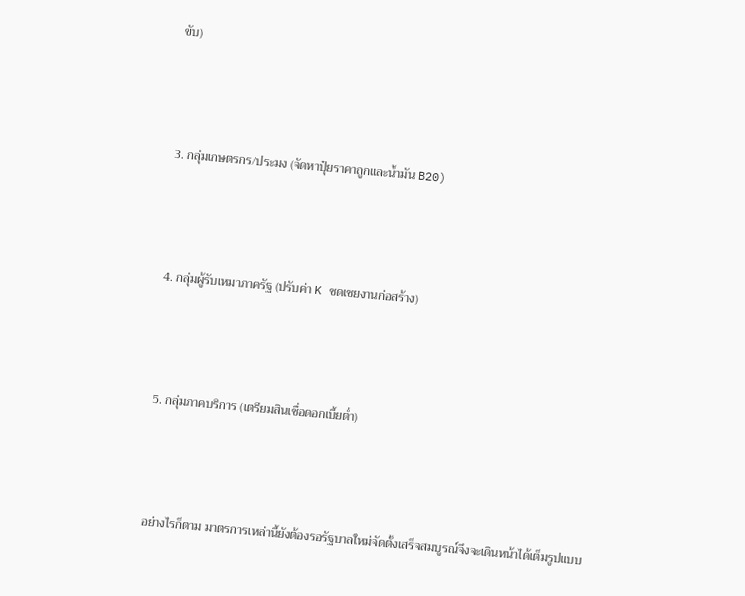ขับ)



3. กลุ่มเกษตรกร/ประมง (จัดหาปุ๋ยราคาถูกและน้ำมัน B20)



4. กลุ่มผู้รับเหมาภาครัฐ (ปรับค่า K ชดเชยงานก่อสร้าง)



5. กลุ่มภาคบริการ (เตรียมสินเชื่อดอกเบี้ยต่ำ)



อย่างไรก็ตาม มาตรการเหล่านี้ยังต้องรอรัฐบาลใหม่จัดตั้งเสร็จสมบูรณ์จึงจะเดินหน้าได้เต็มรูปแบบ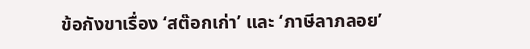ข้อกังขาเรื่อง ‘สต๊อกเก่า’ และ ‘ภาษีลาภลอย’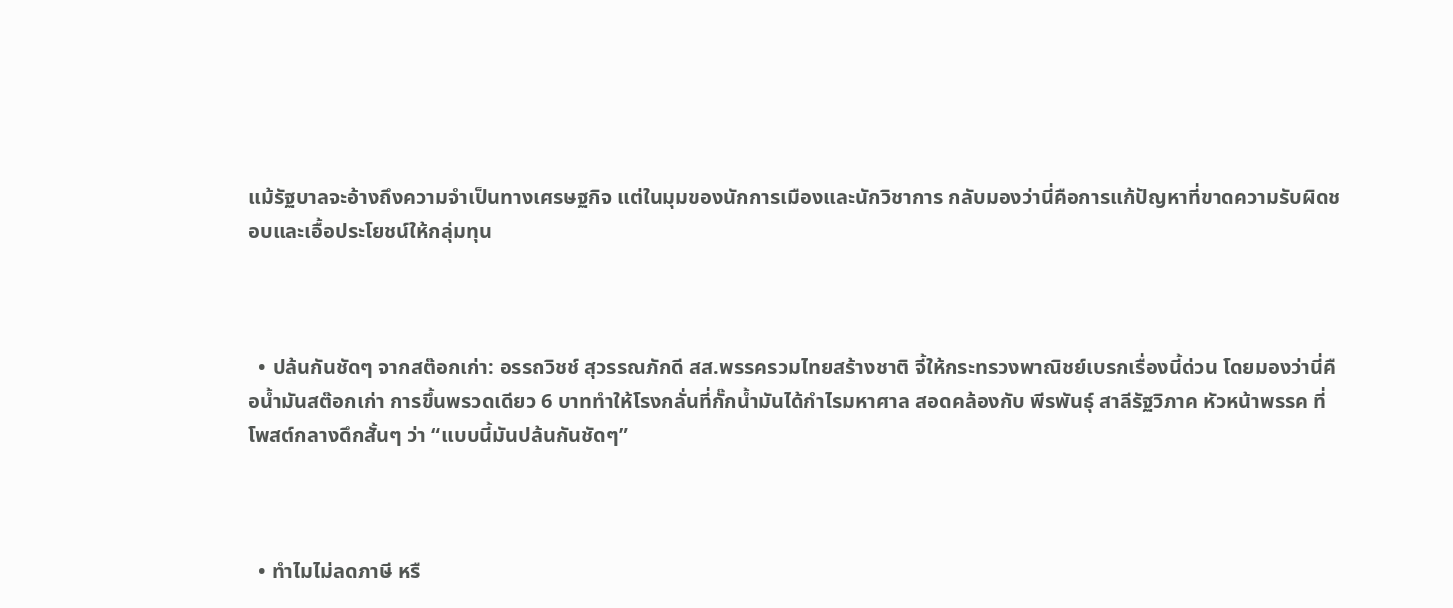แม้รัฐบาลจะอ้างถึงความจำเป็นทางเศรษฐกิจ แต่ในมุมของนักการเมืองและนักวิชาการ กลับมองว่านี่คือการแก้ปัญหาที่ขาดความรับผิดชอบและเอื้อประโยชน์ให้กลุ่มทุน



  • ปล้นกันชัดๆ จากสต๊อกเก่า: อรรถวิชช์ สุวรรณภักดี สส.พรรครวมไทยสร้างชาติ จี้ให้กระทรวงพาณิชย์เบรกเรื่องนี้ด่วน โดยมองว่านี่คือน้ำมันสต๊อกเก่า การขึ้นพรวดเดียว 6 บาททำให้โรงกลั่นที่กั๊กน้ำมันได้กำไรมหาศาล สอดคล้องกับ พีรพันธุ์ สาลีรัฐวิภาค หัวหน้าพรรค ที่โพสต์กลางดึกสั้นๆ ว่า “แบบนี้มันปล้นกันชัดๆ”



  • ทำไมไม่ลดภาษี หรื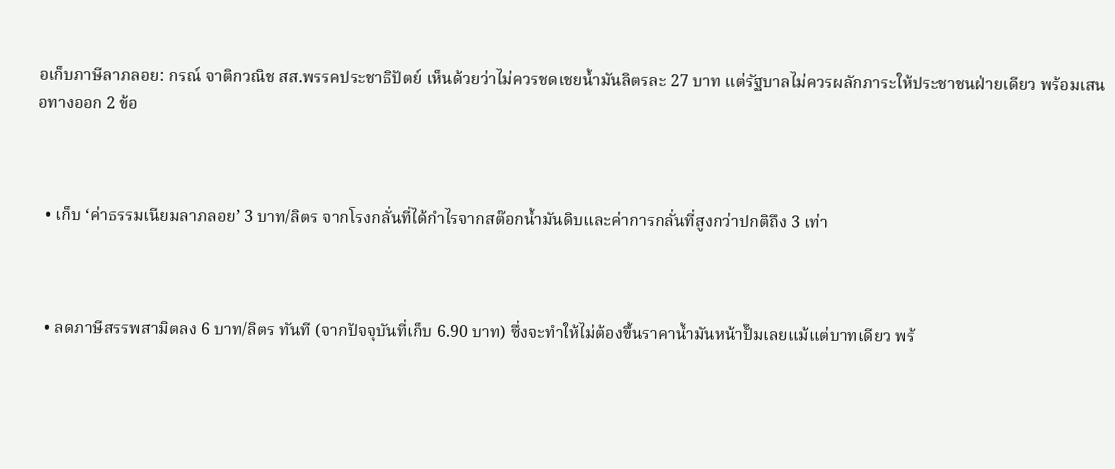อเก็บภาษีลาภลอย: กรณ์ จาติกวณิช สส.พรรคประชาธิปัตย์ เห็นด้วยว่าไม่ควรชดเชยน้ำมันลิตรละ 27 บาท แต่รัฐบาลไม่ควรผลักภาระให้ประชาชนฝ่ายเดียว พร้อมเสนอทางออก 2 ข้อ



  • เก็บ ‘ค่าธรรมเนียมลาภลอย’ 3 บาท/ลิตร จากโรงกลั่นที่ได้กำไรจากสต๊อกน้ำมันดิบและค่าการกลั่นที่สูงกว่าปกติถึง 3 เท่า



  • ลดภาษีสรรพสามิตลง 6 บาท/ลิตร ทันที (จากปัจจุบันที่เก็บ 6.90 บาท) ซึ่งจะทำให้ไม่ต้องขึ้นราคาน้ำมันหน้าปั๊มเลยแม้แต่บาทเดียว พร้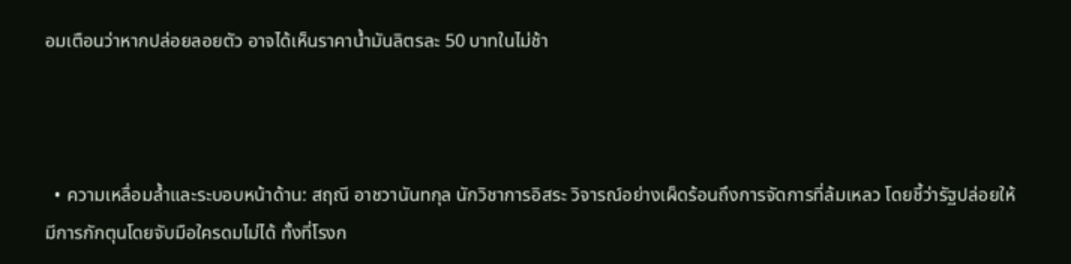อมเตือนว่าหากปล่อยลอยตัว อาจได้เห็นราคาน้ำมันลิตรละ 50 บาทในไม่ช้า



  • ความเหลื่อมล้ำและระบอบหน้าด้าน: สฤณี อาชวานันทกุล นักวิชาการอิสระ วิจารณ์อย่างเผ็ดร้อนถึงการจัดการที่ล้มเหลว โดยชี้ว่ารัฐปล่อยให้มีการกักตุนโดยจับมือใครดมไม่ได้ ทั้งที่โรงก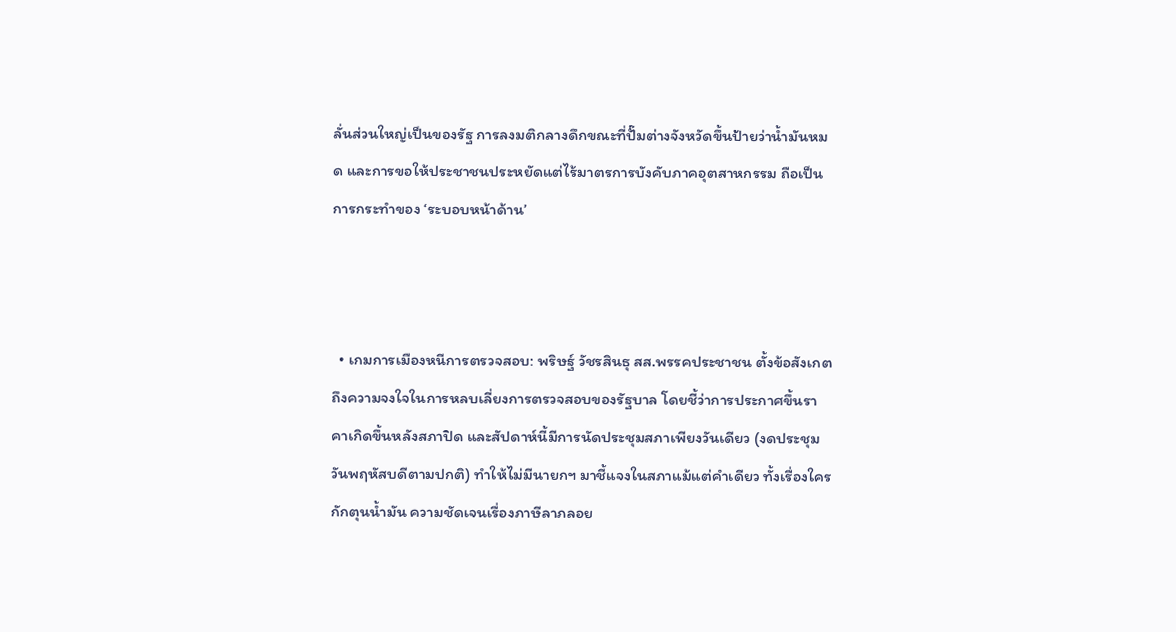ลั่นส่วนใหญ่เป็นของรัฐ การลงมติกลางดึกขณะที่ปั๊มต่างจังหวัดขึ้นป้ายว่าน้ำมันหมด และการขอให้ประชาชนประหยัดแต่ไร้มาตรการบังคับภาคอุตสาหกรรม ถือเป็นการกระทำของ ‘ระบอบหน้าด้าน’



  • เกมการเมืองหนีการตรวจสอบ: พริษฐ์ วัชรสินธุ สส.พรรคประชาชน ตั้งข้อสังเกตถึงความจงใจในการหลบเลี่ยงการตรวจสอบของรัฐบาล โดยชี้ว่าการประกาศขึ้นราคาเกิดขึ้นหลังสภาปิด และสัปดาห์นี้มีการนัดประชุมสภาเพียงวันเดียว (งดประชุมวันพฤหัสบดีตามปกติ) ทำให้ไม่มีนายกฯ มาชี้แจงในสภาแม้แต่คำเดียว ทั้งเรื่องใครกักตุนน้ำมัน ความชัดเจนเรื่องภาษีลาภลอย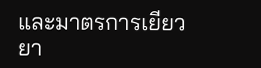และมาตรการเยียวยา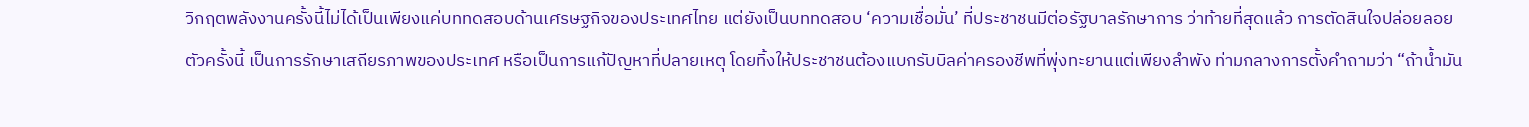วิกฤตพลังงานครั้งนี้ไม่ได้เป็นเพียงแค่บททดสอบด้านเศรษฐกิจของประเทศไทย แต่ยังเป็นบททดสอบ ‘ความเชื่อมั่น’ ที่ประชาชนมีต่อรัฐบาลรักษาการ ว่าท้ายที่สุดแล้ว การตัดสินใจปล่อยลอยตัวครั้งนี้ เป็นการรักษาเสถียรภาพของประเทศ หรือเป็นการแก้ปัญหาที่ปลายเหตุ โดยทิ้งให้ประชาชนต้องแบกรับบิลค่าครองชีพที่พุ่งทะยานแต่เพียงลำพัง ท่ามกลางการตั้งคำถามว่า “ถ้าน้ำมัน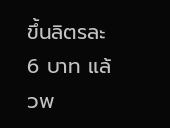ขึ้นลิตรละ 6 บาท แล้วพ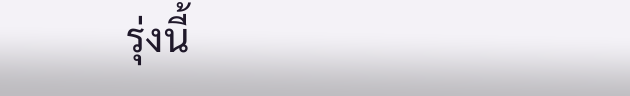รุ่งนี้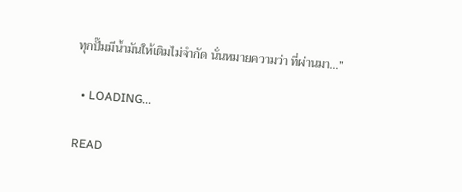ทุกปั๊มมีน้ำมันให้เติมไม่จำกัด นั่นหมายความว่า ที่ผ่านมา…”

  • LOADING...

READ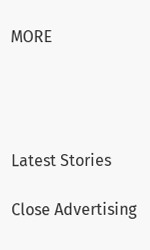MORE




Latest Stories

Close Advertising